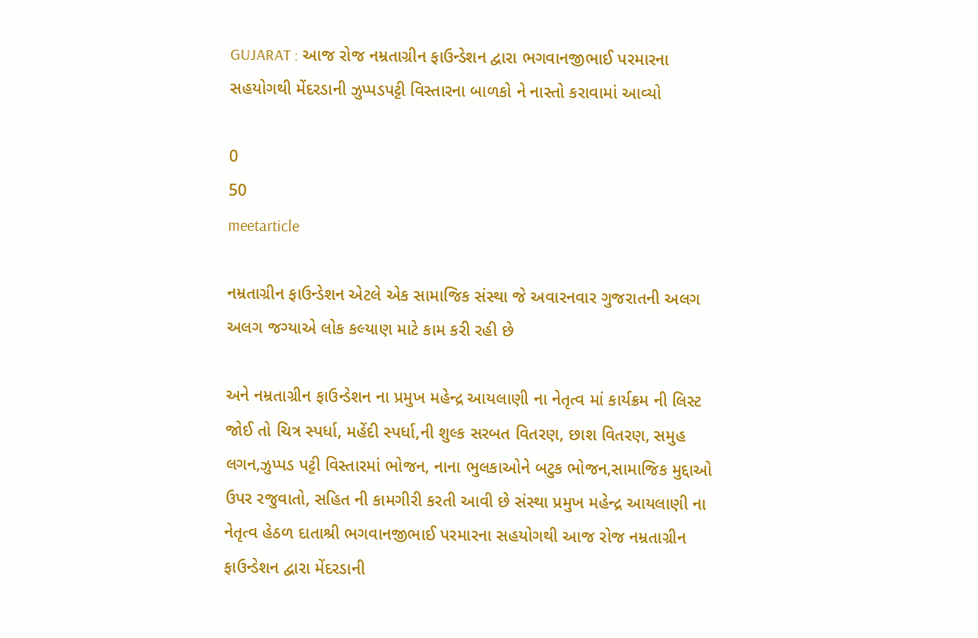GUJARAT : આજ રોજ નમ્રતાગ્રીન ફાઉન્ડેશન દ્વારા ભગવાનજીભાઈ પરમારના સહયોગથી મેંદરડાની ઝુપ્પડપટ્ટી વિસ્તારના બાળકો ને નાસ્તો કરાવામાં આવ્યો

0
50
meetarticle

નમ્રતાગ્રીન ફાઉન્ડેશન એટલે એક સામાજિક સંસ્થા જે અવારનવાર ગુજરાતની અલગ અલગ જગ્યાએ લોક કલ્યાણ માટે કામ કરી રહી છે

અને નમ્રતાગ્રીન ફાઉન્ડેશન ના પ્રમુખ મહેન્દ્ર આયલાણી ના નેતૃત્વ માં કાર્યક્રમ ની લિસ્ટ જોઈ તો ચિત્ર સ્પર્ધા, મહેંદી સ્પર્ધા,ની શુલ્ક સરબત વિતરણ, છાશ વિતરણ, સમુહ લગન,ઝુપ્પડ પટ્ટી વિસ્તારમાં ભોજન, નાના ભુલકાઓને બટુક ભોજન,સામાજિક મુદ્દાઓ ઉપર રજુવાતો, સહિત ની કામગીરી કરતી આવી છે સંસ્થા પ્રમુખ મહેન્દ્ર આયલાણી ના નેતૃત્વ હેઠળ દાતાશ્રી ભગવાનજીભાઈ પરમારના સહયોગથી આજ રોજ નમ્રતાગ્રીન ફાઉન્ડેશન દ્વારા મેંદરડાની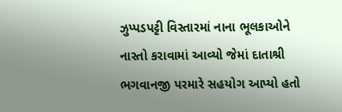ઝુપ્પડપટ્ટી વિસ્તારમાં નાના ભૂલકાઓને નાસ્તો કરાવામાં આવ્યો જેમાં દાતાશ્રી ભગવાનજી પરમારે સહયોગ આપ્યો હતો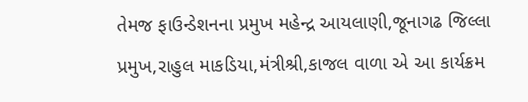તેમજ ફાઉન્ડેશનના પ્રમુખ મહેન્દ્ર આયલાણી,જૂનાગઢ જિલ્લા પ્રમુખ,રાહુલ માકડિયા,મંત્રીશ્રી,કાજલ વાળા એ આ કાર્યક્રમ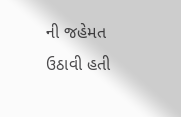ની જહેમત ઉઠાવી હતી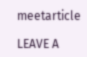meetarticle

LEAVE A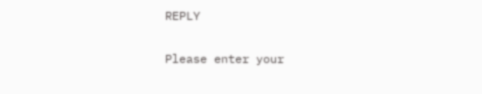REPLY

Please enter your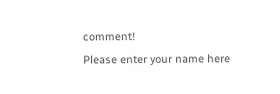comment!
Please enter your name here